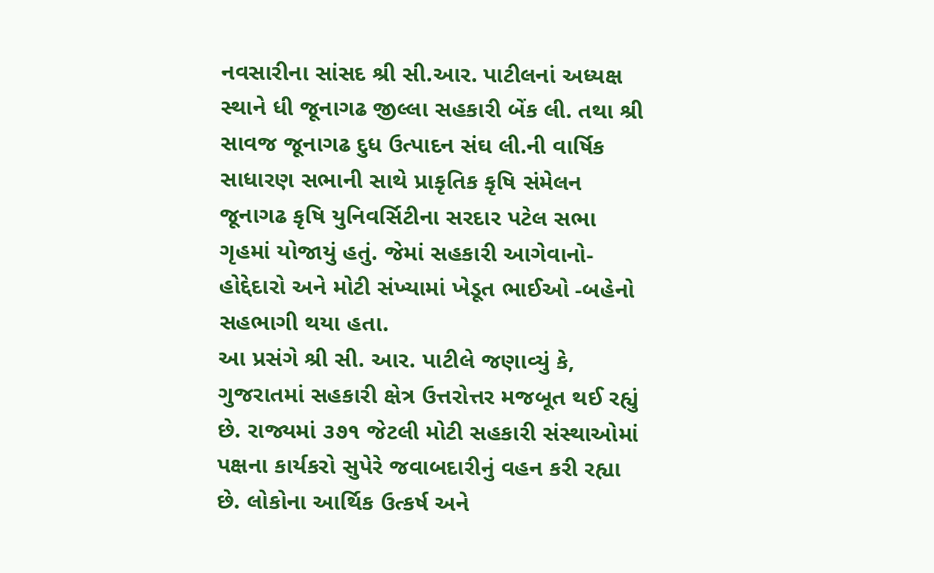નવસારીના સાંસદ શ્રી સી.આર. પાટીલનાં અધ્યક્ષ સ્થાને ધી જૂનાગઢ જીલ્લા સહકારી બેંક લી. તથા શ્રી સાવજ જૂનાગઢ દુધ ઉત્પાદન સંઘ લી.ની વાર્ષિક સાધારણ સભાની સાથે પ્રાકૃતિક કૃષિ સંમેલન જૂનાગઢ કૃષિ યુનિવર્સિટીના સરદાર પટેલ સભા ગૃહમાં યોજાયું હતું. જેમાં સહકારી આગેવાનો-હોદ્દેદારો અને મોટી સંખ્યામાં ખેડૂત ભાઈઓ -બહેનો સહભાગી થયા હતા.
આ પ્રસંગે શ્રી સી. આર. પાટીલે જણાવ્યું કે, ગુજરાતમાં સહકારી ક્ષેત્ર ઉત્તરોત્તર મજબૂત થઈ રહ્યું છે. રાજ્યમાં ૩૭૧ જેટલી મોટી સહકારી સંસ્થાઓમાં પક્ષના કાર્યકરો સુપેરે જવાબદારીનું વહન કરી રહ્યા છે. લોકોના આર્થિક ઉત્કર્ષ અને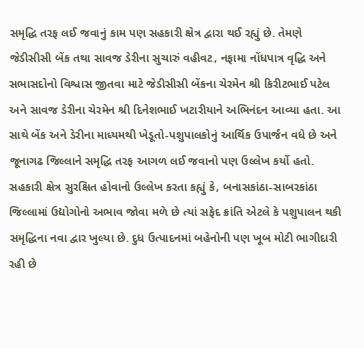સમૃદ્ધિ તરફ લઈ જવાનું કામ પણ સહકારી ક્ષેત્ર દ્વારા થઈ રહ્યું છે. તેમણે જેડીસીસી બેંક તથા સાવજ ડેરીના સુચારું વહીવટ, નફામા નોંધપાત્ર વૃદ્ધિ અને સભાસદોનો વિશ્વાસ જીતવા માટે જેડીસીસી બેંકના ચેરમેન શ્રી કિરીટભાઈ પટેલ અને સાવજ ડેરીના ચેરમેન શ્રી દિનેશભાઈ ખટારીયાને અભિનંદન આવ્યા હતા. આ સાથે બેંક અને ડેરીના માધ્યમથી ખેડૂતો-પશુપાલકોનું આર્થિક ઉપાર્જન વધે છે અને જૂનાગઢ જિલ્લાને સમૃદ્ધિ તરફ આગળ લઈ જવાનો પણ ઉલ્લેખ કર્યો હતો.
સહકારી ક્ષેત્ર સુરક્ષિત હોવાનો ઉલ્લેખ કરતા કહ્યું કે, બનાસકાંઠા-સાબરકાંઠા જિલ્લામાં ઉદ્યોગોનો અભાવ જોવા મળે છે ત્યાં સફેદ ક્રાંતિ એટલે કે પશુપાલન થકી સમૃદ્ધિના નવા દ્વાર ખુલ્યા છે. દુધ ઉત્પાદનમાં બહેનોની પણ ખૂબ મોટી ભાગીદારી રહી છે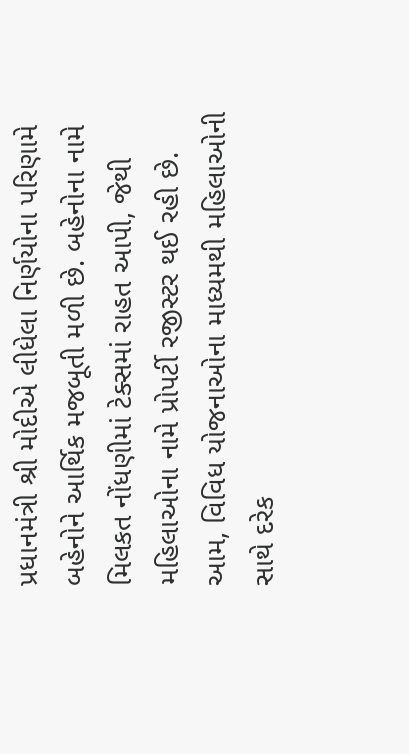પ્રધાનમંત્રી શ્રી મોદીએ લીધેલા નિર્ણયોના પરિણામે બહેનોને આર્થિક મજબૂતી મળી છે. બહેનોના નામે મિલકત નોંધણીમાં ટેક્સમાં રાહત આપી, જેથી મહિલાઓના નામે પ્રોપર્ટી રજીસ્ટર થઈ રહી છે. આમ, વિવિધ યોજનાઓના માધ્યમથી મહિલાઓની સાથે દરેક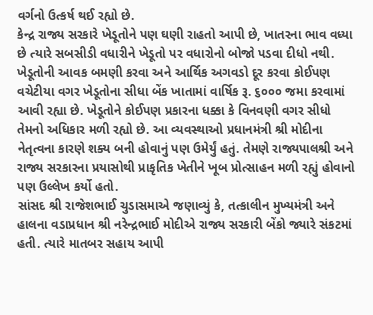વર્ગનો ઉત્કર્ષ થઈ રહ્યો છે.
કેન્દ્ર રાજ્ય સરકારે ખેડૂતોને પણ ઘણી રાહતો આપી છે, ખાતરના ભાવ વધ્યા છે ત્યારે સબસીડી વધારીને ખેડૂતો પર વધારોનો બોજો પડવા દીધો નથી. ખેડૂતોની આવક બમણી કરવા અને આર્થિક અગવડો દૂર કરવા કોઈપણ વચેટીયા વગર ખેડૂતોના સીધા બેંક ખાતામાં વાર્ષિક રૂ. ૬૦૦૦ જમા કરવામાં આવી રહ્યા છે. ખેડૂતોને કોઈપણ પ્રકારના ધક્કા કે વિનવણી વગર સીધો તેમનો અધિકાર મળી રહ્યો છે. આ વ્યવસ્થાઓ પ્રધાનમંત્રી શ્રી મોદીના નેતૃત્વના કારણે શક્ય બની હોવાનું પણ ઉમેર્યું હતું. તેમણે રાજ્યપાલશ્રી અને રાજ્ય સરકારના પ્રયાસોથી પ્રાકૃતિક ખેતીને ખૂબ પ્રોત્સાહન મળી રહ્યું હોવાનો પણ ઉલ્લેખ કર્યો હતો.
સાંસદ શ્રી રાજેશભાઈ ચુડાસમાએ જણાવ્યું કે, તત્કાલીન મુખ્યમંત્રી અને હાલના વડાપ્રધાન શ્રી નરેન્દ્રભાઈ મોદીએ રાજ્ય સરકારી બેંકો જ્યારે સંકટમાં હતી. ત્યારે માતબર સહાય આપી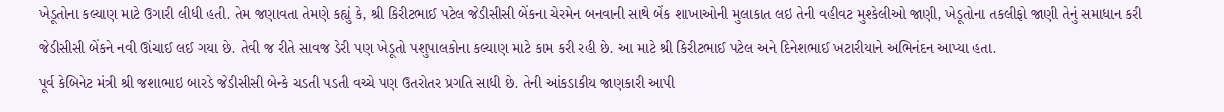ખેડૂતોના કલ્યાણ માટે ઉગારી લીધી હતી. તેમ જણાવતા તેમણે કહ્યું કે, શ્રી કિરીટભાઈ પટેલ જેડીસીસી બેંકના ચેરમેન બનવાની સાથે બેંક શાખાઓની મુલાકાત લઇ તેની વહીવટ મુશ્કેલીઓ જાણી, ખેડૂતોના તકલીફો જાણી તેનું સમાધાન કરી જેડીસીસી બેંકને નવી ઊંચાઈ લઈ ગયા છે. તેવી જ રીતે સાવજ ડેરી પણ ખેડૂતો પશુપાલકોના કલ્યાણ માટે કામ કરી રહી છે. આ માટે શ્રી કિરીટભાઈ પટેલ અને દિનેશભાઈ ખટારીયાને અભિનંદન આપ્યા હતા.
પૂર્વ કેબિનેટ મંત્રી શ્રી જશાભાઇ બારડે જેડીસીસી બેન્કે ચડતી પડતી વચ્ચે પણ ઉતરોતર પ્રગતિ સાધી છે. તેની આંકડાકીય જાણકારી આપી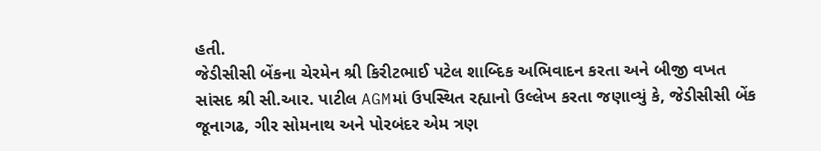હતી.
જેડીસીસી બેંકના ચેરમેન શ્રી કિરીટભાઈ પટેલ શાબ્દિક અભિવાદન કરતા અને બીજી વખત સાંસદ શ્રી સી.આર. પાટીલ AGMમાં ઉપસ્થિત રહ્યાનો ઉલ્લેખ કરતા જણાવ્યું કે, જેડીસીસી બેંક જૂનાગઢ, ગીર સોમનાથ અને પોરબંદર એમ ત્રણ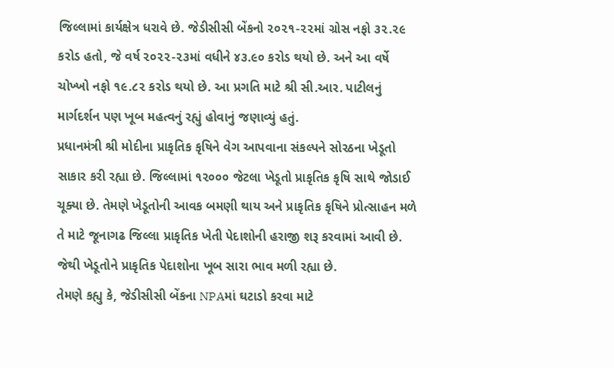જિલ્લામાં કાર્યક્ષેત્ર ધરાવે છે. જેડીસીસી બેંકનો ૨૦૨૧-૨૨માં ગ્રોસ નફો ૩૨.૨૯ કરોડ હતો, જે વર્ષ ૨૦૨૨-૨૩માં વધીને ૪૩.૯૦ કરોડ થયો છે. અને આ વર્ષે ચોખ્ખો નફો ૧૯.૮૨ કરોડ થયો છે. આ પ્રગતિ માટે શ્રી સી.આર. પાટીલનું માર્ગદર્શન પણ ખૂબ મહત્વનું રહ્યું હોવાનું જણાવ્યું હતું.
પ્રધાનમંત્રી શ્રી મોદીના પ્રાકૃતિક કૃષિને વેગ આપવાના સંકલ્પને સોરઠના ખેડૂતો સાકાર કરી રહ્યા છે. જિલ્લામાં ૧૨૦૦૦ જેટલા ખેડૂતો પ્રાકૃતિક કૃષિ સાથે જોડાઈ ચૂક્યા છે. તેમણે ખેડૂતોની આવક બમણી થાય અને પ્રાકૃતિક કૃષિને પ્રોત્સાહન મળે તે માટે જૂનાગઢ જિલ્લા પ્રાકૃતિક ખેતી પેદાશોની હરાજી શરૂ કરવામાં આવી છે. જેથી ખેડૂતોને પ્રાકૃતિક પેદાશોના ખૂબ સારા ભાવ મળી રહ્યા છે.
તેમણે કહ્યુ કે, જેડીસીસી બેંકના NPAમાં ઘટાડો કરવા માટે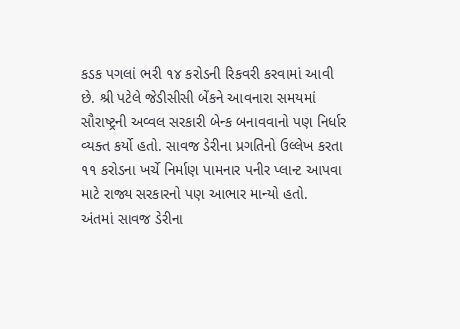કડક પગલાં ભરી ૧૪ કરોડની રિકવરી કરવામાં આવી છે. શ્રી પટેલે જેડીસીસી બેંકને આવનારા સમયમાં સૌરાષ્ટ્રની અવ્વલ સરકારી બેન્ક બનાવવાનો પણ નિર્ધાર વ્યક્ત કર્યો હતો. સાવજ ડેરીના પ્રગતિનો ઉલ્લેખ કરતા ૧૧ કરોડના ખર્ચે નિર્માણ પામનાર પનીર પ્લાન્ટ આપવા માટે રાજ્ય સરકારનો પણ આભાર માન્યો હતો.
અંતમાં સાવજ ડેરીના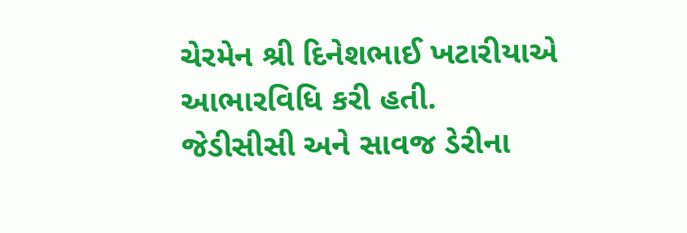ચેરમેન શ્રી દિનેશભાઈ ખટારીયાએ આભારવિધિ કરી હતી.
જેડીસીસી અને સાવજ ડેરીના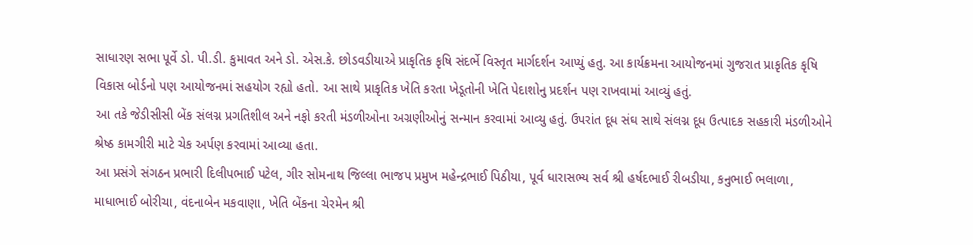સાધારણ સભા પૂર્વે ડો. પી.ડી. કુમાવત અને ડો. એસ.કે. છોડવડીયાએ પ્રાકૃતિક કૃષિ સંદર્ભે વિસ્તૃત માર્ગદર્શન આપ્યું હતુ. આ કાર્યક્રમના આયોજનમાં ગુજરાત પ્રાકૃતિક કૃષિ વિકાસ બોર્ડનો પણ આયોજનમાં સહયોગ રહ્યો હતો. આ સાથે પ્રાકૃતિક ખેતિ કરતા ખેડૂતોની ખેતિ પેદાશોનુ પ્રદર્શન પણ રાખવામાં આવ્યું હતું.
આ તકે જેડીસીસી બેંક સંલગ્ન પ્રગતિશીલ અને નફો કરતી મંડળીઓના અગ્રણીઓનું સન્માન કરવામાં આવ્યુ હતું. ઉપરાંત દૂધ સંઘ સાથે સંલગ્ન દૂધ ઉત્પાદક સહકારી મંડળીઓને શ્રેષ્ઠ કામગીરી માટે ચેક અર્પણ કરવામાં આવ્યા હતા.
આ પ્રસંગે સંગઠન પ્રભારી દિલીપભાઈ પટેલ, ગીર સોમનાથ જિલ્લા ભાજપ પ્રમુખ મહેન્દ્રભાઈ પિઠીયા, પૂર્વ ધારાસભ્ય સર્વ શ્રી હર્ષદભાઈ રીબડીયા, કનુભાઈ ભલાળા, માધાભાઈ બોરીચા, વંદનાબેન મકવાણા, ખેતિ બેંકના ચેરમેન શ્રી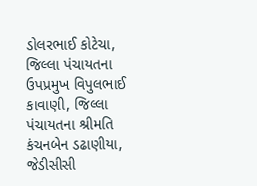ડોલરભાઈ કોટેચા, જિલ્લા પંચાયતના ઉપપ્રમુખ વિપુલભાઈ કાવાણી, જિલ્લા પંચાયતના શ્રીમતિ કંચનબેન ડઢાણીયા, જેડીસીસી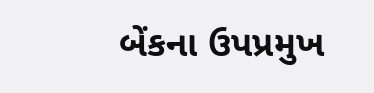બેંકના ઉપપ્રમુખ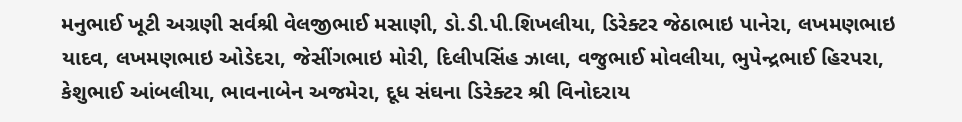મનુભાઈ ખૂટી અગ્રણી સર્વશ્રી વેલજીભાઈ મસાણી, ડો.ડી.પી.શિખલીયા, ડિરેક્ટર જેઠાભાઇ પાનેરા, લખમણભાઇ યાદવ, લખમણભાઇ ઓડેદરા, જેસીંગભાઇ મોરી, દિલીપસિંહ ઝાલા, વજુભાઈ મોવલીયા, ભુપેન્દ્રભાઈ હિરપરા, કેશુભાઈ આંબલીયા, ભાવનાબેન અજમેરા, દૂધ સંઘના ડિરેક્ટર શ્રી વિનોદરાય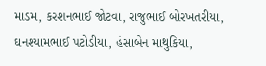માડમ, કરશનભાઈ જોટવા, રાજુભાઈ બોરખતરીયા, ઘનશ્યામભાઈ પટોડીયા, હંસાબેન માથુકિયા,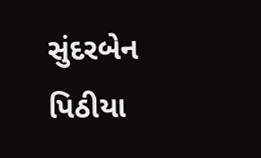સુંદરબેન પિઠીયા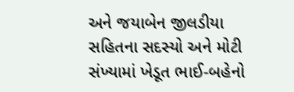અને જયાબેન જીલડીયા સહિતના સદસ્યો અને મોટી સંખ્યામાં ખેડૂત ભાઈ-બહેનો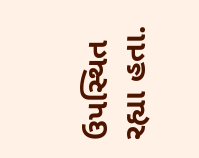ઉપસ્થિત રહ્યા હતા.